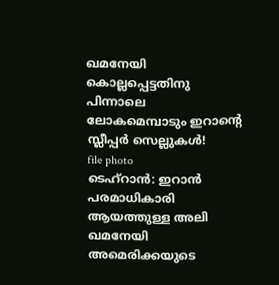ഖമനേയി കൊല്ലപ്പെട്ടതിനു പിന്നാലെ ലോകമെമ്പാടും ഇറാന്റെ സ്ലീപ്പർ സെല്ലുകൾ!
file photo
ടെഹ്റാൻ: ഇറാൻ പരമാധികാരി ആയത്തുള്ള അലി ഖമനേയി അമെരിക്കയുടെ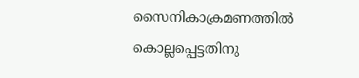സൈനികാക്രമണത്തിൽ കൊല്ലപ്പെട്ടതിനു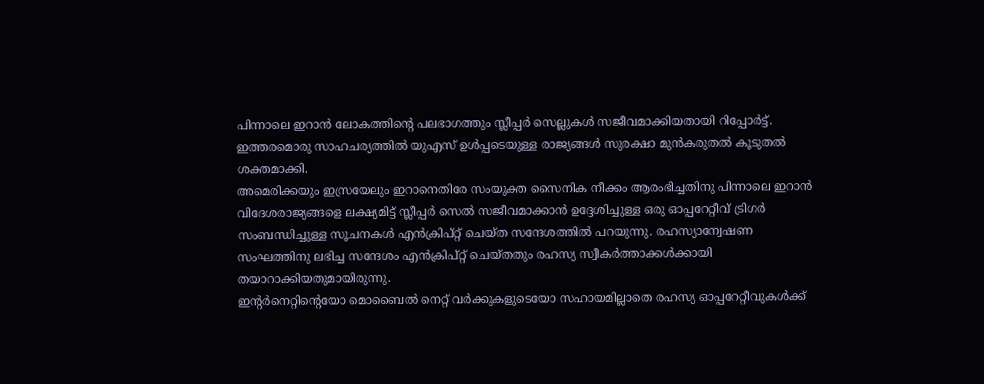പിന്നാലെ ഇറാൻ ലോകത്തിന്റെ പലഭാഗത്തും സ്ലീപ്പർ സെല്ലുകൾ സജീവമാക്കിയതായി റിപ്പോർട്ട്. ഇത്തരമൊരു സാഹചര്യത്തിൽ യുഎസ് ഉൾപ്പടെയുള്ള രാജ്യങ്ങൾ സുരക്ഷാ മുൻകരുതൽ കൂടുതൽ ശക്തമാക്കി.
അമെരിക്കയും ഇസ്രയേലും ഇറാനെതിരേ സംയുക്ത സൈനിക നീക്കം ആരംഭിച്ചതിനു പിന്നാലെ ഇറാൻ വിദേശരാജ്യങ്ങളെ ലക്ഷ്യമിട്ട് സ്ലീപ്പർ സെൽ സജീവമാക്കാൻ ഉദ്ദേശിച്ചുള്ള ഒരു ഓപ്പറേറ്റീവ് ട്രിഗർ സംബന്ധിച്ചുള്ള സൂചനകൾ എൻക്രിപ്റ്റ് ചെയ്ത സന്ദേശത്തിൽ പറയുന്നു. രഹസ്യാന്വേഷണ സംഘത്തിനു ലഭിച്ച സന്ദേശം എൻക്രിപ്റ്റ് ചെയ്തതും രഹസ്യ സ്വീകർത്താക്കൾക്കായി തയാറാക്കിയതുമായിരുന്നു.
ഇന്റർനെറ്റിന്റെയോ മൊബൈൽ നെറ്റ് വർക്കുകളുടെയോ സഹായമില്ലാതെ രഹസ്യ ഓപ്പറേറ്റീവുകൾക്ക്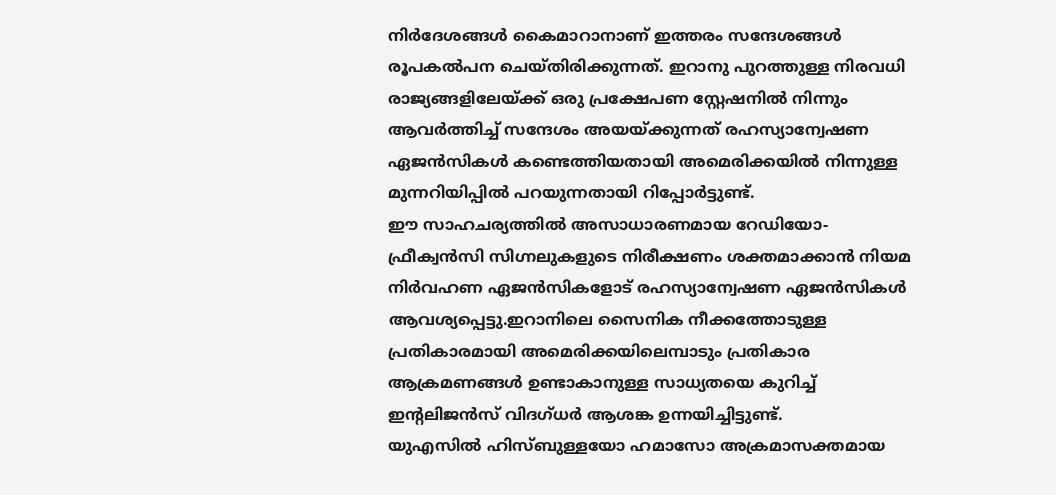നിർദേശങ്ങൾ കൈമാറാനാണ് ഇത്തരം സന്ദേശങ്ങൾ രൂപകൽപന ചെയ്തിരിക്കുന്നത്. ഇറാനു പുറത്തുള്ള നിരവധി രാജ്യങ്ങളിലേയ്ക്ക് ഒരു പ്രക്ഷേപണ സ്റ്റേഷനിൽ നിന്നും ആവർത്തിച്ച് സന്ദേശം അയയ്ക്കുന്നത് രഹസ്യാന്വേഷണ ഏജൻസികൾ കണ്ടെത്തിയതായി അമെരിക്കയിൽ നിന്നുള്ള മുന്നറിയിപ്പിൽ പറയുന്നതായി റിപ്പോർട്ടുണ്ട്.
ഈ സാഹചര്യത്തിൽ അസാധാരണമായ റേഡിയോ-ഫ്രീക്വൻസി സിഗ്നലുകളുടെ നിരീക്ഷണം ശക്തമാക്കാൻ നിയമ നിർവഹണ ഏജൻസികളോട് രഹസ്യാന്വേഷണ ഏജൻസികൾ ആവശ്യപ്പെട്ടു.ഇറാനിലെ സൈനിക നീക്കത്തോടുള്ള പ്രതികാരമായി അമെരിക്കയിലെമ്പാടും പ്രതികാര ആക്രമണങ്ങൾ ഉണ്ടാകാനുള്ള സാധ്യതയെ കുറിച്ച് ഇന്റലിജൻസ് വിദഗ്ധർ ആശങ്ക ഉന്നയിച്ചിട്ടുണ്ട്.
യുഎസിൽ ഹിസ്ബുള്ളയോ ഹമാസോ അക്രമാസക്തമായ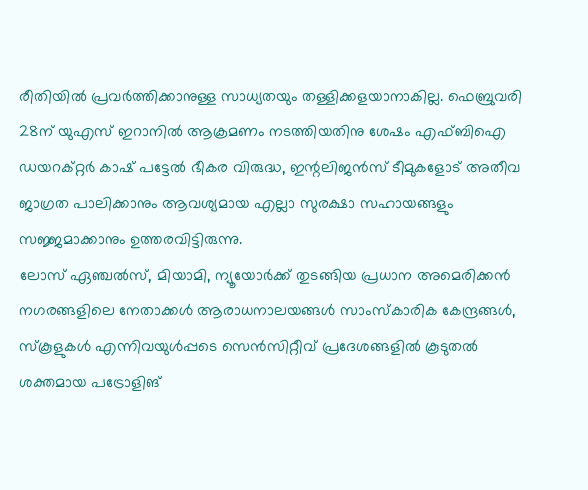രീതിയിൽ പ്രവർത്തിക്കാനുള്ള സാധ്യതയും തള്ളിക്കളയാനാകില്ല. ഫെബ്രുവരി 28ന് യുഎസ് ഇറാനിൽ ആക്രമണം നടത്തിയതിനു ശേഷം എഫ്ബിഐ ഡയറക്റ്റർ കാഷ് പട്ടേൽ ഭീകര വിരുദ്ധ, ഇന്റലിജൻസ് ടീമുകളോട് അതീവ ജാഗ്രത പാലിക്കാനും ആവശ്യമായ എല്ലാ സുരക്ഷാ സഹായങ്ങളും സജ്ജമാക്കാനും ഉത്തരവിട്ടിരുന്നു.
ലോസ് ഏഞ്ചൽസ്, മിയാമി, ന്യൂയോർക്ക് തുടങ്ങിയ പ്രധാന അമെരിക്കൻ നഗരങ്ങളിലെ നേതാക്കൾ ആരാധനാലയങ്ങൾ സാംസ്കാരിക കേന്ദ്രങ്ങൾ, സ്കൂളുകൾ എന്നിവയുൾപ്പടെ സെൻസിറ്റീവ് പ്രദേശങ്ങളിൽ കൂടുതൽ ശക്തമായ പട്രോളിങ്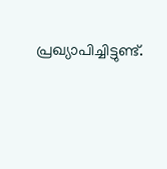പ്രഖ്യാപിച്ചിട്ടുണ്ട്.